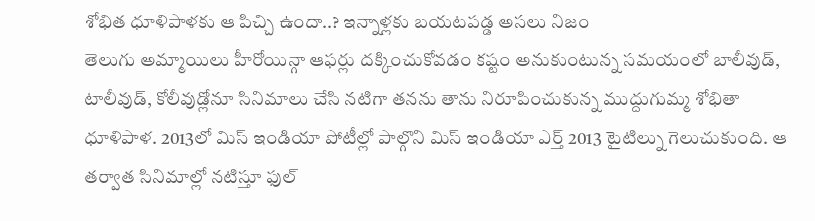శోభిత ధూళిపాళకు ఆ పిచ్చి ఉందా..? ఇన్నాళ్లకు బయటపడ్డ అసలు నిజం
తెలుగు అమ్మాయిలు హీరోయిన్గా ఆఫర్లు దక్కించుకోవడం కష్టం అనుకుంటున్న సమయంలో బాలీవుడ్, టాలీవుడ్, కోలీవుడ్లోనూ సినిమాలు చేసి నటిగా తనను తాను నిరూపించుకున్న ముద్దుగుమ్మ శోభితా ధూళిపాళ. 2013లో మిస్ ఇండియా పోటీల్లో పాల్గొని మిస్ ఇండియా ఎర్త్ 2013 టైటిల్ను గెలుచుకుంది. ఆ తర్వాత సినిమాల్లో నటిస్తూ ఫుల్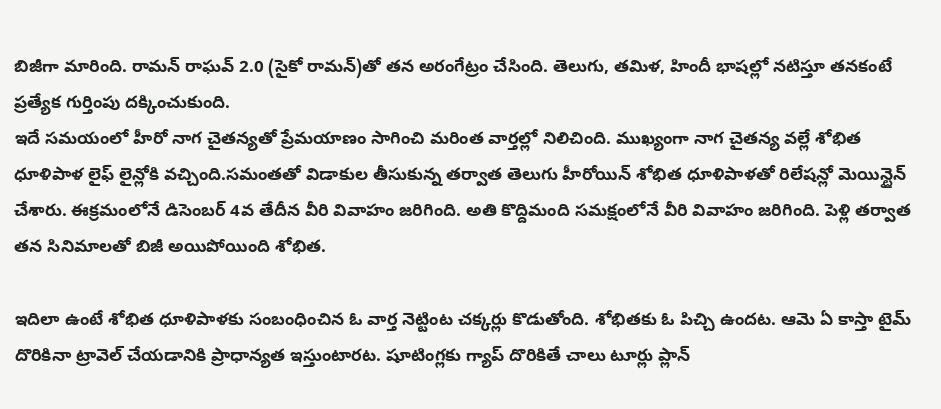బిజీగా మారింది. రామన్ రాఘవ్ 2.0 (సైకో రామన్)తో తన అరంగేట్రం చేసింది. తెలుగు, తమిళ, హిందీ భాషల్లో నటిస్తూ తనకంటే ప్రత్యేక గుర్తింపు దక్కించుకుంది.
ఇదే సమయంలో హీరో నాగ చైతన్యతో ప్రేమయాణం సాగించి మరింత వార్తల్లో నిలిచింది. ముఖ్యంగా నాగ చైతన్య వల్లే శోభిత ధూళిపాళ లైఫ్ లైన్లోకి వచ్చింది.సమంతతో విడాకుల తీసుకున్న తర్వాత తెలుగు హీరోయిన్ శోభిత ధూళిపాళతో రిలేషన్లో మెయిన్టైన్ చేశారు. ఈక్రమంలోనే డిసెంబర్ 4వ తేదీన వీరి వివాహం జరిగింది. అతి కొద్దిమంది సమక్షంలోనే వీరి వివాహం జరిగింది. పెళ్లి తర్వాత తన సినిమాలతో బిజీ అయిపోయింది శోభిత.

ఇదిలా ఉంటే శోభిత ధూళిపాళకు సంబంధించిన ఓ వార్త నెట్టింట చక్కర్లు కొడుతోంది. శోభితకు ఓ పిచ్చి ఉందట. ఆమె ఏ కాస్తా టైమ్ దొరికినా ట్రావెల్ చేయడానికి ప్రాధాన్యత ఇస్తుంటారట. షూటింగ్లకు గ్యాప్ దొరికితే చాలు టూర్లు ప్లాన్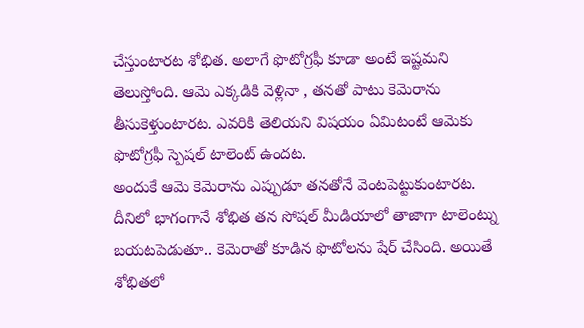చేస్తుంటారట శోభిత. అలాగే ఫొటోగ్రఫీ కూడా అంటే ఇష్టమని తెలుస్తోంది. ఆమె ఎక్కడికి వెళ్లినా , తనతో పాటు కెమెరాను తీసుకెళ్తుంటారట. ఎవరికి తెలియని విషయం ఏమిటంటే ఆమెకు ఫొటోగ్రఫీ స్పెషల్ టాలెంట్ ఉందట.
అందుకే ఆమె కెమెరాను ఎప్పుడూ తనతోనే వెంటపెట్టుకుంటారట. దీనిలో భాగంగానే శోభిత తన సోషల్ మీడియాలో తాజాగా టాలెంట్ను బయటపెడుతూ.. కెమెరాతో కూడిన ఫొటోలను షేర్ చేసింది. అయితే శోభితలో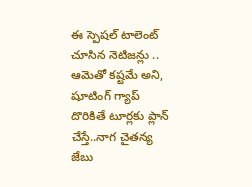ఈ స్పెషల్ టాలెంట్ చూసిన నెటిజన్లు .. ఆమెతో కష్టమే అని, షూటింగ్ గ్యాప్ దొరికితే టూర్లకు ప్లాన్ చేస్తే..నాగ చైతన్య జేబు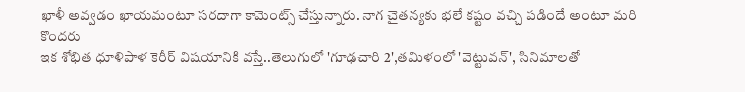ఖాళీ అవ్వడం ఖాయమంటూ సరదాగా కామెంట్స్ చేస్తున్నారు. నాగ చైతన్యకు భలే కష్టం వచ్చి పడిందే అంటూ మరి కొందరు
ఇక శోభిత ధూళిపాళ కెరీర్ విషయానికి వస్తే..తెలుగులో 'గూఢచారి 2',తమిళంలో 'వెట్టువన్', సినిమాలతో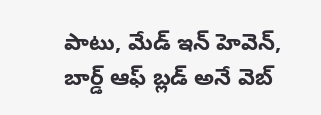పాటు, మేడ్ ఇన్ హెవెన్, బార్డ్ ఆఫ్ బ్లడ్ అనే వెబ్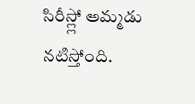సిరీస్ల్లో అమ్మడు నటిస్తోంది.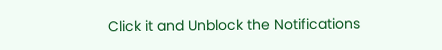Click it and Unblock the Notifications